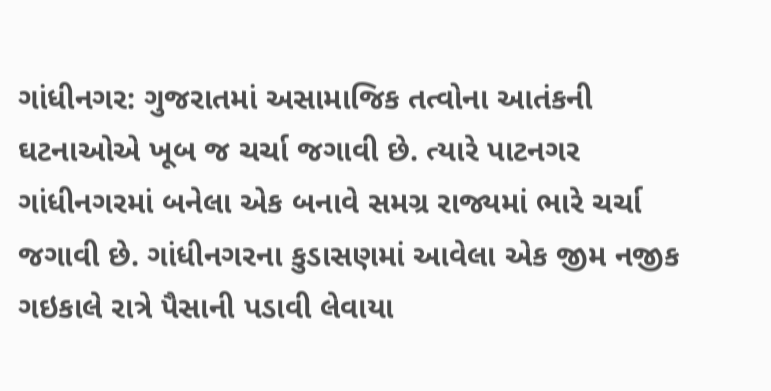ગાંધીનગર: ગુજરાતમાં અસામાજિક તત્વોના આતંકની ઘટનાઓએ ખૂબ જ ચર્ચા જગાવી છે. ત્યારે પાટનગર ગાંધીનગરમાં બનેલા એક બનાવે સમગ્ર રાજ્યમાં ભારે ચર્ચા જગાવી છે. ગાંધીનગરના કુડાસણમાં આવેલા એક જીમ નજીક ગઇકાલે રાત્રે પૈસાની પડાવી લેવાયા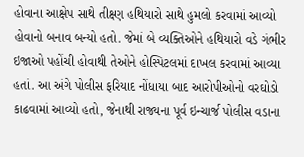હોવાના આક્ષેપ સાથે તીક્ષ્ણ હથિયારો સાથે હુમલો કરવામાં આવ્યો હોવાનો બનાવ બન્યો હતો. જેમાં બે વ્યક્તિઓને હથિયારો વડે ગંભીર ઇજાઓ પહોંચી હોવાથી તેઓને હોસ્પિટલમાં દાખલ કરવામાં આવ્યા હતાં. આ અંગે પોલીસ ફરિયાદ નોંધાયા બાદ આરોપીઓનો વરઘોડો કાઢવામાં આવ્યો હતો, જેનાથી રાજ્યના પૂર્વ ઇન્ચાર્જ પોલીસ વડાના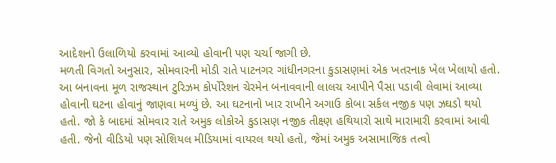આદેશનો ઉલાળિયો કરવામાં આવ્યો હોવાની પણ ચર્ચા જાગી છે.
મળતી વિગતો અનુસાર, સોમવારની મોડી રાતે પાટનગર ગાંધીનગરના કુડાસણમાં એક ખતરનાક ખેલ ખેલાયો હતો. આ બનાવના મૂળ રાજસ્થાન ટુરિઝમ કોર્પોરેશન ચેરમેન બનાવવાની લાલચ આપીને પૈસા પડાવી લેવામાં આવ્યા હોવાની ઘટના હોવાનું જાણવા મળ્યું છે. આ ઘટનાનો ખાર રાખીને અગાઉ કોબા સર્કલ નજીક પણ ઝઘડો થયો હતો. જો કે બાદમાં સોમવાર રાતે અમુક લોકોએ કુડાસણ નજીક તીક્ષ્ણ હથિયારો સાથે મારામારી કરવામાં આવી હતી. જેનો વીડિયો પણ સોશિયલ મીડિયામાં વાયરલ થયો હતો, જેમાં અમુક અસામાજિક તત્વો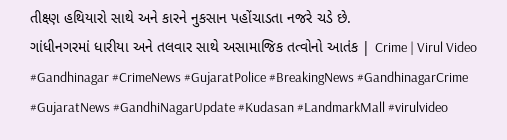તીક્ષ્ણ હથિયારો સાથે અને કારને નુકસાન પહોંચાડતા નજરે ચડે છે.
ગાંધીનગરમાં ધારીયા અને તલવાર સાથે અસામાજિક તત્વોનો આતંક | Crime | Virul Video #Gandhinagar #CrimeNews #GujaratPolice #BreakingNews #GandhinagarCrime #GujaratNews #GandhiNagarUpdate #Kudasan #LandmarkMall #virulvideo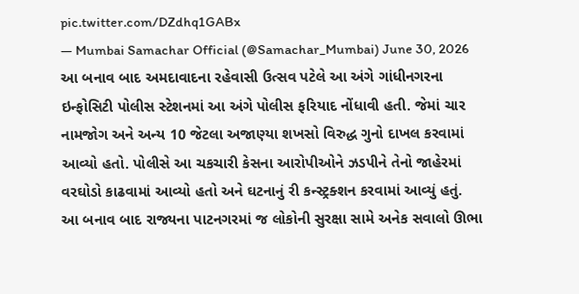pic.twitter.com/DZdhq1GABx
— Mumbai Samachar Official (@Samachar_Mumbai) June 30, 2026
આ બનાવ બાદ અમદાવાદના રહેવાસી ઉત્સવ પટેલે આ અંગે ગાંધીનગરના ઇન્ફોસિટી પોલીસ સ્ટેશનમાં આ અંગે પોલીસ ફરિયાદ નોંધાવી હતી. જેમાં ચાર નામજોગ અને અન્ય 10 જેટલા અજાણ્યા શખસો વિરુદ્ધ ગુનો દાખલ કરવામાં આવ્યો હતો. પોલીસે આ ચકચારી કેસના આરોપીઓને ઝડપીને તેનો જાહેરમાં વરઘોડો કાઢવામાં આવ્યો હતો અને ઘટનાનું રી કન્સ્ટ્રક્શન કરવામાં આવ્યું હતું.
આ બનાવ બાદ રાજ્યના પાટનગરમાં જ લોકોની સુરક્ષા સામે અનેક સવાલો ઊભા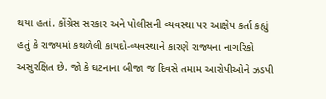થયા હતાં. કોંગ્રેસ સરકાર અને પોલીસની વ્યવસ્થા પર આક્ષેપ કર્તા કહ્યું હતું કે રાજ્યમાં કથળેલી કાયદો-વ્યવસ્થાને કારણે રાજ્યના નાગરિકો અસુરક્ષિત છે. જો કે ઘટનાના બીજા જ દિવસે તમામ આરોપીઓને ઝડપી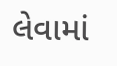લેવામાં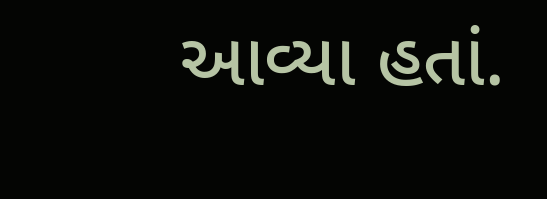આવ્યા હતાં.